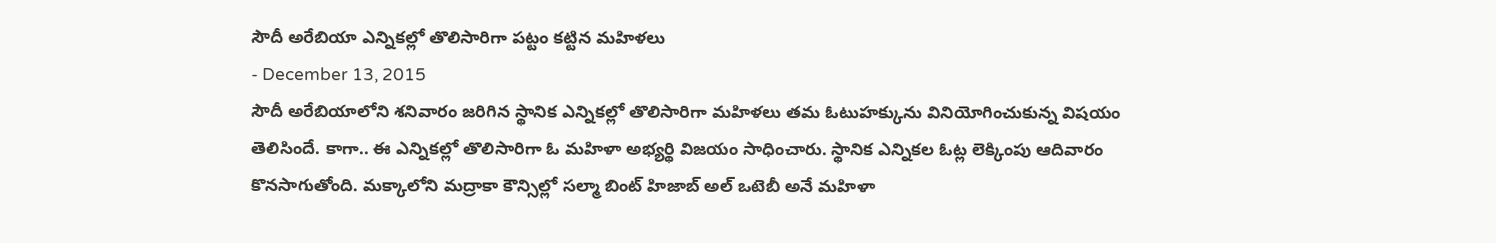సౌదీ అరేబియా ఎన్నికల్లో తొలిసారిగా పట్టం కట్టిన మహిళలు
- December 13, 2015
సౌదీ అరేబియాలోని శనివారం జరిగిన స్థానిక ఎన్నికల్లో తొలిసారిగా మహిళలు తమ ఓటుహక్కును వినియోగించుకున్న విషయం తెలిసిందే. కాగా.. ఈ ఎన్నికల్లో తొలిసారిగా ఓ మహిళా అభ్యర్థి విజయం సాధించారు. స్థానిక ఎన్నికల ఓట్ల లెక్కింపు ఆదివారం కొనసాగుతోంది. మక్కాలోని మద్రాకా కౌన్సిల్లో సల్మా బింట్ హిజాబ్ అల్ ఒటెబీ అనే మహిళా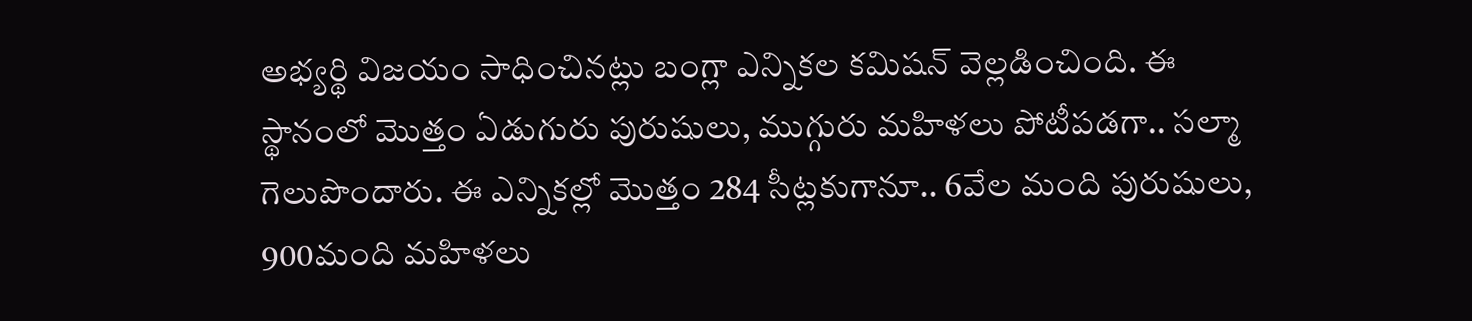అభ్యర్థి విజయం సాధించినట్లు బంగ్లా ఎన్నికల కమిషన్ వెల్లడించింది. ఈ స్థానంలో మొత్తం ఏడుగురు పురుషులు, ముగ్గురు మహిళలు పోటీపడగా.. సల్మా గెలుపొందారు. ఈ ఎన్నికల్లో మొత్తం 284 సీట్లకుగానూ.. 6వేల మంది పురుషులు, 900మంది మహిళలు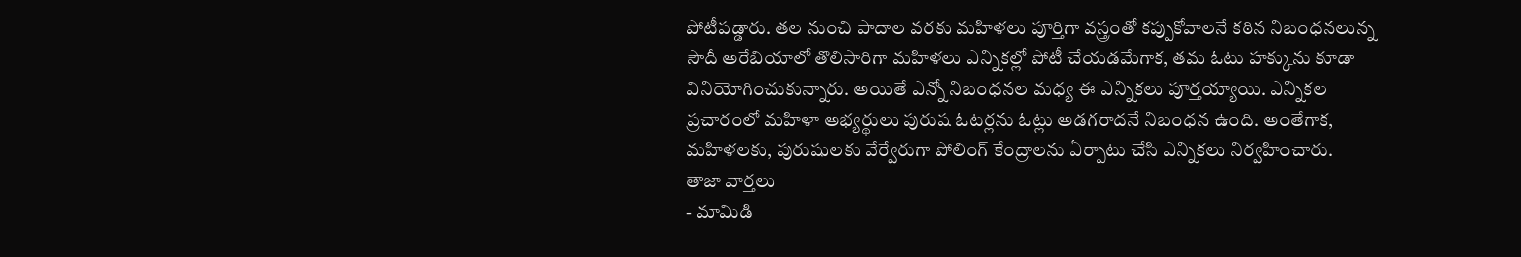పోటీపడ్డారు. తల నుంచి పాదాల వరకు మహిళలు పూర్తిగా వస్త్రంతో కప్పుకోవాలనే కఠిన నిబంధనలున్న సౌదీ అరేబియాలో తొలిసారిగా మహిళలు ఎన్నికల్లో పోటీ చేయడమేగాక, తమ ఓటు హక్కును కూడా వినియోగించుకున్నారు. అయితే ఎన్నో నిబంధనల మధ్య ఈ ఎన్నికలు పూర్తయ్యాయి. ఎన్నికల ప్రచారంలో మహిళా అభ్యర్థులు పురుష ఓటర్లను ఓట్లు అడగరాదనే నిబంధన ఉంది. అంతేగాక, మహిళలకు, పురుషులకు వేర్వేరుగా పోలింగ్ కేంద్రాలను ఏర్పాటు చేసి ఎన్నికలు నిర్వహించారు.
తాజా వార్తలు
- మామిడి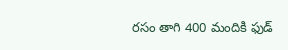రసం తాగి 400 మందికి ఫుడ్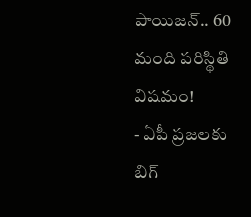పాయిజన్.. 60 మంది పరిస్థితి విషమం!
- ఏపీ ప్రజలకు బిగ్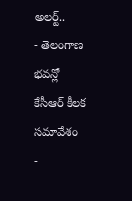అలర్ట్..
- తెలంగాణ భవన్లో కేసీఆర్ కీలక సమావేశం
-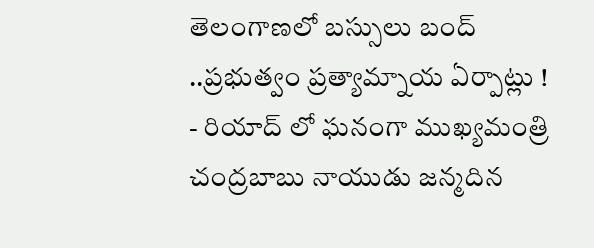తెలంగాణలో బస్సులు బంద్ ..ప్రభుత్వం ప్రత్యామ్నాయ ఏర్పాట్లు !
- రియాద్ లో ఘనంగా ముఖ్యమంత్రి చంద్రబాబు నాయుడు జన్మదిన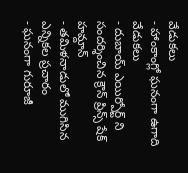వేడుకలు
- హాంకాంగ్లో ఘనంగా ఉగాది వేడుకలు
- దుబాయ్ ఎయిర్పోర్ట్ ని సందర్శించిన క్రౌన్ ప్రిన్స్ షేక్ హమ్దాన్
- తమిళనాడులో ముగిసిన ఎన్నికల ప్రచారం
- ఘనంగా గురూజీ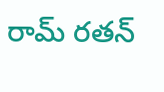రామ్ రతన్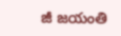జీ జయంతి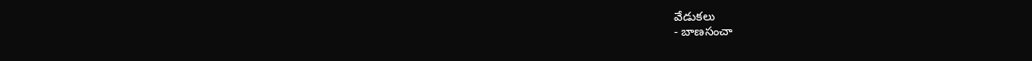వేడుకలు
- బాణసంచా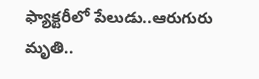ఫ్యాక్టరీలో పేలుడు..ఆరుగురు మృతి..